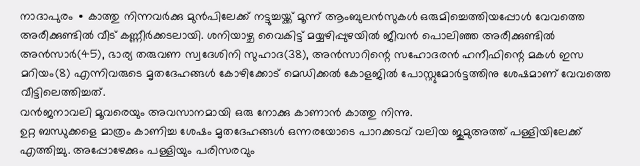നാദാപുരം ∙ കാത്തു നിന്നവർക്കു മുൻപിലേക്ക് നട്ടുച്ചയ്ക്ക് മൂന്ന് ആംബുലൻസുകൾ ഒരുമിച്ചെത്തിയപ്പോൾ വേവത്തെ അരീക്കുണ്ടിൽ വീട് കണ്ണീർക്കടലായി. ശനിയാഴ്ച വൈകിട്ട് മയ്യഴിപ്പുഴയിൽ ജീവൻ പൊലിഞ്ഞ അരീക്കുണ്ടിൽ അൻസാർ(45), ഭാര്യ തരുവണ സ്വദേശിനി സുഹാദ(38), അൻസാറിന്റെ സഹോദരൻ ഹനീഫിന്റെ മകൾ ഇസ മറിയം(8) എന്നിവരുടെ മൃതദേഹങ്ങൾ കോഴിക്കോട് മെഡിക്കൽ കോളജിൽ പോസ്റ്റുമോർട്ടത്തിനു ശേഷമാണ് വേവത്തെ വീട്ടിലെത്തിച്ചത്.
വൻജനാവലി മൂവരെയും അവസാനമായി ഒരു നോക്കു കാണാൻ കാത്തു നിന്നു.
ഉറ്റ ബന്ധുക്കളെ മാത്രം കാണിച്ച ശേഷം മൃതദേഹങ്ങൾ ഒന്നരയോടെ പാറക്കടവ് വലിയ ജുമുഅത്ത് പള്ളിയിലേക്ക് എത്തിച്ചു. അപ്പോഴേക്കും പള്ളിയും പരിസരവും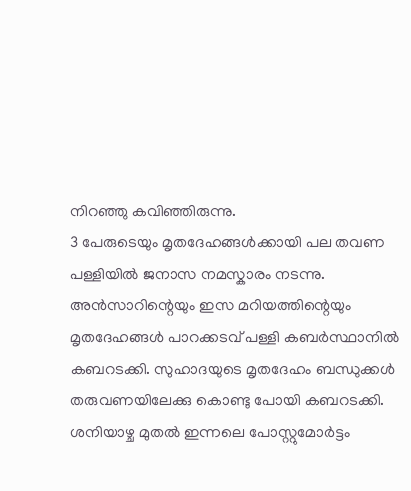നിറഞ്ഞു കവിഞ്ഞിരുന്നു.
3 പേരുടെയും മൃതദേഹങ്ങൾക്കായി പല തവണ പള്ളിയിൽ ജനാസ നമസ്കാരം നടന്നു.
അൻസാറിന്റെയും ഇസ മറിയത്തിന്റെയും മൃതദേഹങ്ങൾ പാറക്കടവ് പള്ളി കബർസ്ഥാനിൽ കബറടക്കി. സുഹാദയുടെ മൃതദേഹം ബന്ധുക്കൾ തരുവണയിലേക്കു കൊണ്ടു പോയി കബറടക്കി.
ശനിയാഴ്ച മുതൽ ഇന്നലെ പോസ്റ്റുമോർട്ടം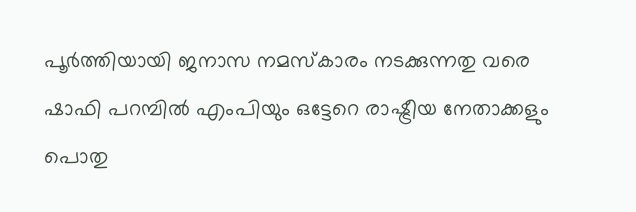പൂർത്തിയായി ജനാസ നമസ്കാരം നടക്കുന്നതു വരെ ഷാഫി പറമ്പിൽ എംപിയും ഒട്ടേറെ രാഷ്ട്രീയ നേതാക്കളും പൊതു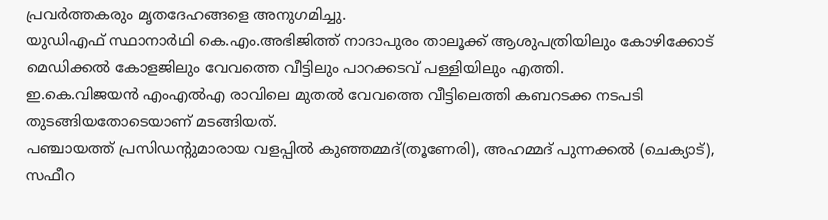പ്രവർത്തകരും മൃതദേഹങ്ങളെ അനുഗമിച്ചു.
യുഡിഎഫ് സ്ഥാനാർഥി കെ.എം.അഭിജിത്ത് നാദാപുരം താലൂക്ക് ആശുപത്രിയിലും കോഴിക്കോട് മെഡിക്കൽ കോളജിലും വേവത്തെ വീട്ടിലും പാറക്കടവ് പള്ളിയിലും എത്തി.
ഇ.കെ.വിജയൻ എംഎൽഎ രാവിലെ മുതൽ വേവത്തെ വീട്ടിലെത്തി കബറടക്ക നടപടി തുടങ്ങിയതോടെയാണ് മടങ്ങിയത്.
പഞ്ചായത്ത് പ്രസിഡന്റുമാരായ വളപ്പിൽ കുഞ്ഞമ്മദ്(തൂണേരി), അഹമ്മദ് പുന്നക്കൽ (ചെക്യാട്), സഫീറ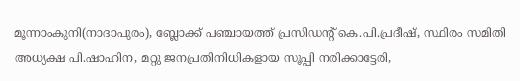മൂന്നാംകുനി(നാദാപുരം), ബ്ലോക്ക് പഞ്ചായത്ത് പ്രസിഡന്റ് കെ.പി.പ്രദീഷ്, സ്ഥിരം സമിതി അധ്യക്ഷ പി.ഷാഹിന, മറ്റു ജനപ്രതിനിധികളായ സൂപ്പി നരിക്കാട്ടേരി,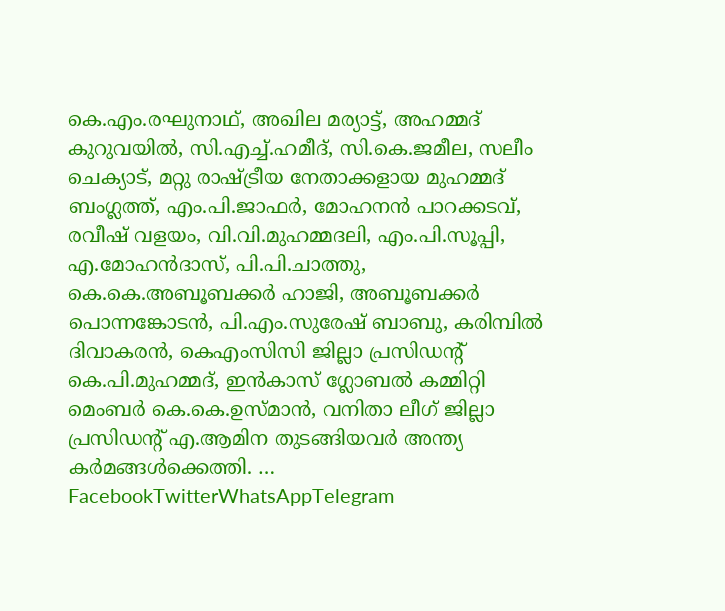കെ.എം.രഘുനാഥ്, അഖില മര്യാട്ട്, അഹമ്മദ് കുറുവയിൽ, സി.എച്ച്.ഹമീദ്, സി.കെ.ജമീല, സലീം ചെക്യാട്, മറ്റു രാഷ്ട്രീയ നേതാക്കളായ മുഹമ്മദ് ബംഗ്ലത്ത്, എം.പി.ജാഫർ, മോഹനൻ പാറക്കടവ്, രവീഷ് വളയം, വി.വി.മുഹമ്മദലി, എം.പി.സൂപ്പി, എ.മോഹൻദാസ്, പി.പി.ചാത്തു, കെ.കെ.അബൂബക്കർ ഹാജി, അബൂബക്കർ പൊന്നങ്കോടൻ, പി.എം.സുരേഷ് ബാബു, കരിമ്പിൽ ദിവാകരൻ, കെഎംസിസി ജില്ലാ പ്രസിഡന്റ് കെ.പി.മുഹമ്മദ്, ഇൻകാസ് ഗ്ലോബൽ കമ്മിറ്റി മെംബർ കെ.കെ.ഉസ്മാൻ, വനിതാ ലീഗ് ജില്ലാ പ്രസിഡന്റ് എ.ആമിന തുടങ്ങിയവർ അന്ത്യ കർമങ്ങൾക്കെത്തി. …
FacebookTwitterWhatsAppTelegram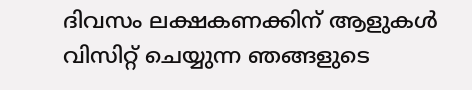ദിവസം ലക്ഷകണക്കിന് ആളുകൾ വിസിറ്റ് ചെയ്യുന്ന ഞങ്ങളുടെ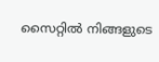സൈറ്റിൽ നിങ്ങളുടെ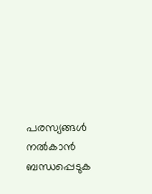പരസ്യങ്ങൾ നൽകാൻ ബന്ധപ്പെടുക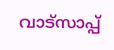വാട്സാപ്പ്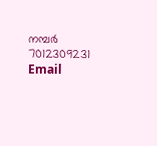നമ്പർ 7012309231 Email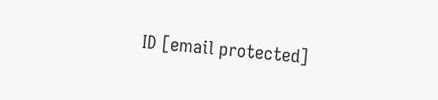ID [email protected]